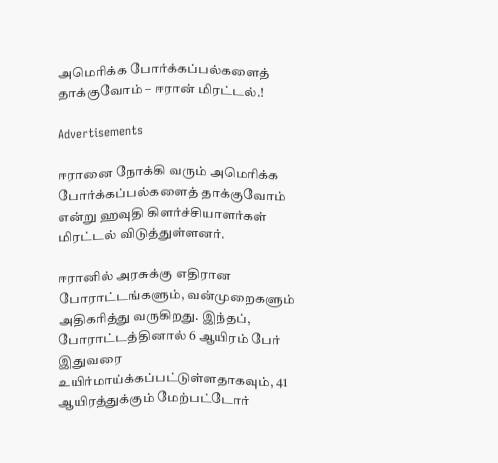அமெரிக்க போர்க்கப்பல்களைத் தாக்குவோம் – ஈரான் மிரட்டல்.!

Advertisements

ஈரானை நோக்கி வரும் அமெரிக்க போர்க்கப்பல்களைத் தாக்குவோம் என்று ஹவுதி கிளர்ச்சியாளர்கள் மிரட்டல் விடுத்துள்ளனர்.

ஈரானில் அரசுக்கு எதிரான போராட்டங்களும், வன்முறைகளும் அதிகரித்து வருகிறது. இந்தப், போராட்டத்தினால் 6 ஆயிரம் பேர் இதுவரை உயிர்மாய்க்கப்பட்டுள்ளதாகவும், 41 ஆயிரத்துக்கும் மேற்பட்டோர்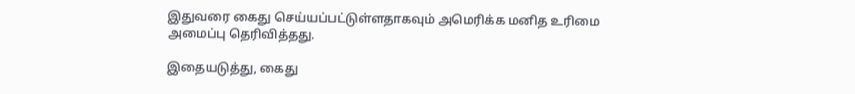இதுவரை கைது செய்யப்பட்டுள்ளதாகவும் அமெரிக்க மனித உரிமை அமைப்பு தெரிவித்தது.

இதையடுத்து, கைது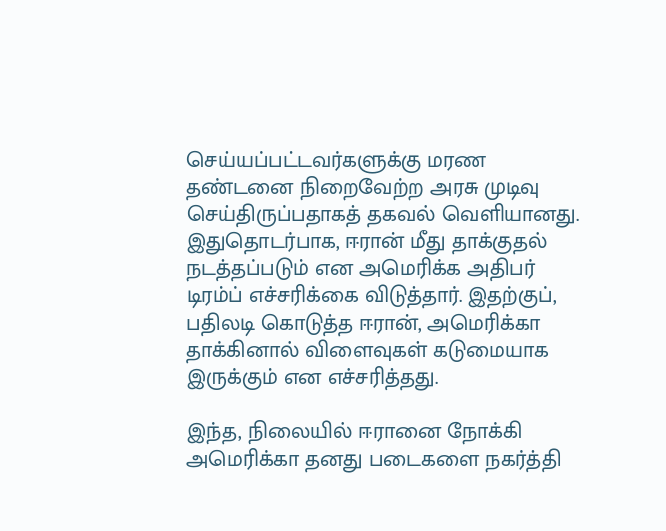செய்யப்பட்டவர்களுக்கு மரண தண்டனை நிறைவேற்ற அரசு முடிவு செய்திருப்பதாகத் தகவல் வெளியானது. இதுதொடர்பாக, ஈரான் மீது தாக்குதல் நடத்தப்படும் என அமெரிக்க அதிபர் டிரம்ப் எச்சரிக்கை விடுத்தார். இதற்குப், பதிலடி கொடுத்த ஈரான், அமெரிக்கா தாக்கினால் விளைவுகள் கடுமையாக இருக்கும் என எச்சரித்தது.

இந்த, நிலையில் ஈரானை நோக்கி அமெரிக்கா தனது படைகளை நகர்த்தி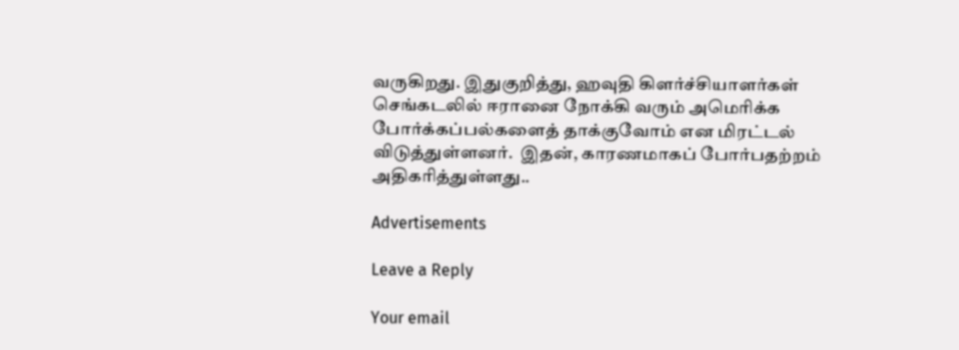வருகிறது. இதுகுறித்து, ஹவுதி கிளர்ச்சியாளர்கள் செங்கடலில் ஈரானை நோக்கி வரும் அமெரிக்க போர்க்கப்பல்களைத் தாக்குவோம் என மிரட்டல் விடுத்துள்ளனர்.  இதன், காரணமாகப் போர்பதற்றம் அதிகரித்துள்ளது..

Advertisements

Leave a Reply

Your email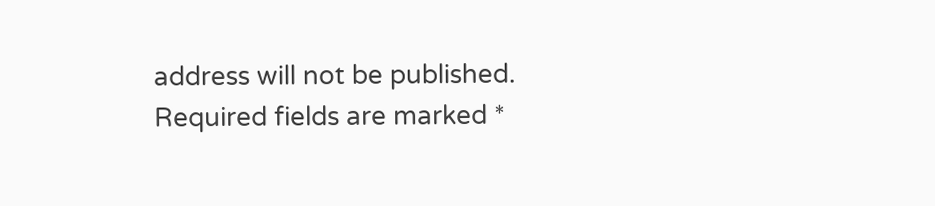address will not be published. Required fields are marked *